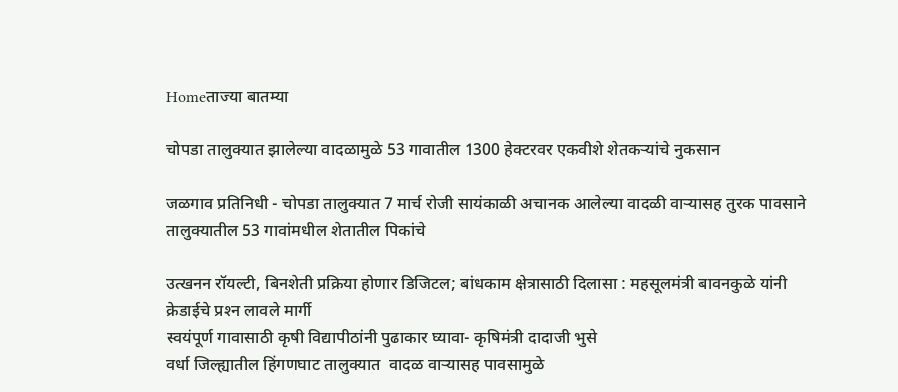Homeताज्या बातम्या

चोपडा तालुक्यात झालेल्या वादळामुळे 53 गावातील 1300 हेक्टरवर एकवीशे शेतकऱ्यांचे नुकसान

जळगाव प्रतिनिधी - चोपडा तालुक्यात 7 मार्च रोजी सायंकाळी अचानक आलेल्या वादळी वाऱ्यासह तुरक पावसाने तालुक्यातील 53 गावांमधील शेतातील पिकांचे

उत्खनन रॉयल्टी, बिनशेती प्रक्रिया होणार डिजिटल; बांधकाम क्षेत्रासाठी दिलासा : महसूलमंत्री बावनकुळे यांनी क्रेडाईचे प्रश्‍न लावले मार्गी
स्वयंपूर्ण गावासाठी कृषी विद्यापीठांनी पुढाकार घ्यावा- कृषिमंत्री दादाजी भुसे
वर्धा जिल्ह्यातील हिंगणघाट तालुक्यात  वादळ वाऱ्यासह पावसामुळे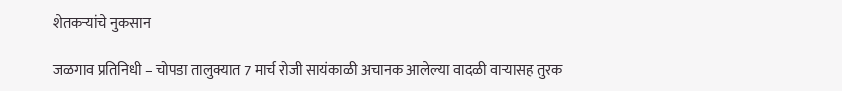शेतकऱ्यांचे नुकसान

जळगाव प्रतिनिधी – चोपडा तालुक्यात 7 मार्च रोजी सायंकाळी अचानक आलेल्या वादळी वाऱ्यासह तुरक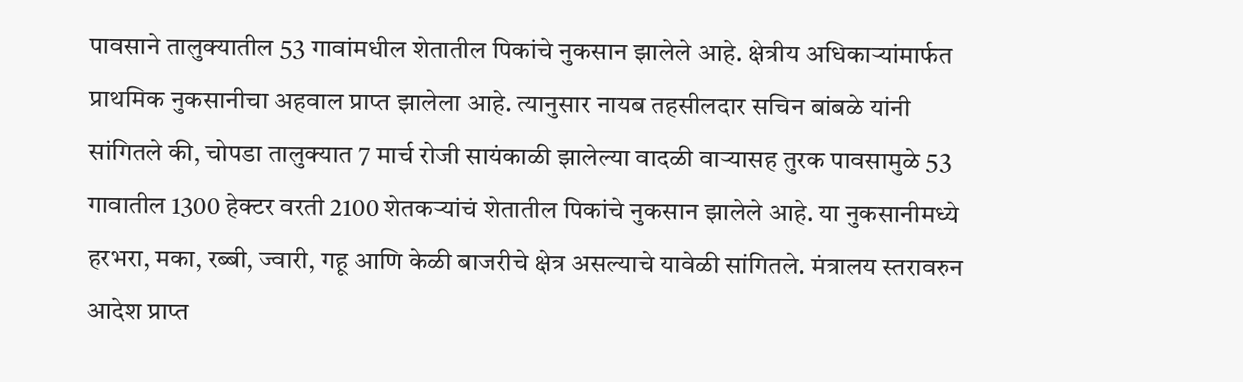पावसाने तालुक्यातील 53 गावांमधील शेतातील पिकांचे नुकसान झालेले आहे. क्षेत्रीय अधिकाऱ्यांमार्फत प्राथमिक नुकसानीचा अहवाल प्राप्त झालेला आहे. त्यानुसार नायब तहसीलदार सचिन बांबळे यांनी सांगितले की, चोपडा तालुक्यात 7 मार्च रोजी सायंकाळी झालेल्या वादळी वाऱ्यासह तुरक पावसामुळे 53 गावातील 1300 हेक्टर वरती 2100 शेतकऱ्यांचं शेतातील पिकांचे नुकसान झालेले आहे. या नुकसानीमध्ये हरभरा, मका, रब्बी, ज्वारी, गहू आणि केळी बाजरीचे क्षेत्र असल्याचे यावेळी सांगितले. मंत्रालय स्तरावरुन आदेश प्राप्त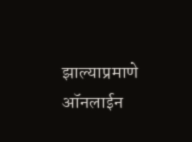झाल्याप्रमाणे ऑनलाईन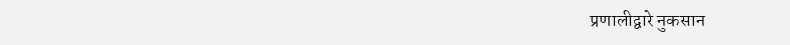प्रणालीद्वारे नुकसान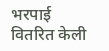भरपाई वितरित केली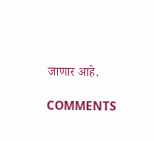जाणार आहे.

COMMENTS